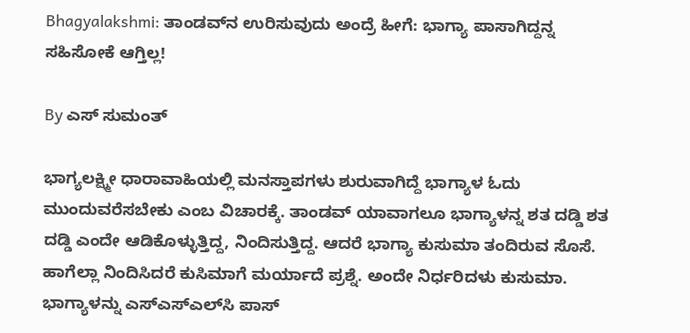Bhagyalakshmi: ತಾಂಡವ್‌ನ ಉರಿಸುವುದು ಅಂದ್ರೆ ಹೀಗೆ: ಭಾಗ್ಯಾ ಪಾಸಾಗಿದ್ದನ್ನ ಸಹಿಸೋಕೆ ಆಗ್ತಿಲ್ಲ!

By ಎಸ್ ಸುಮಂತ್

ಭಾಗ್ಯಲಕ್ಷ್ಮೀ ಧಾರಾವಾಹಿಯಲ್ಲಿ ಮನಸ್ತಾಪಗಳು ಶುರುವಾಗಿದ್ದೆ ಭಾಗ್ಯಾಳ ಓದು ಮುಂದುವರೆಸಬೇಕು ಎಂಬ ವಿಚಾರಕ್ಕೆ. ತಾಂಡವ್ ಯಾವಾಗಲೂ ಭಾಗ್ಯಾಳನ್ನ ಶತ ದಡ್ಡಿ ಶತ ದಡ್ಡಿ ಎಂದೇ ಆಡಿಕೊಳ್ಳುತ್ತಿದ್ದ, ನಿಂದಿಸುತ್ತಿದ್ದ. ಆದರೆ ಭಾಗ್ಯಾ ಕುಸುಮಾ ತಂದಿರುವ ಸೊಸೆ‌. ಹಾಗೆಲ್ಲಾ ನಿಂದಿಸಿದರೆ ಕುಸಿಮಾಗೆ ಮರ್ಯಾದೆ ಪ್ರಶ್ನೆ. ಅಂದೇ ನಿರ್ಧರಿದಳು ಕುಸುಮಾ. ಭಾಗ್ಯಾಳನ್ನು ಎಸ್ಎಸ್ಎಲ್‌ಸಿ ಪಾಸ್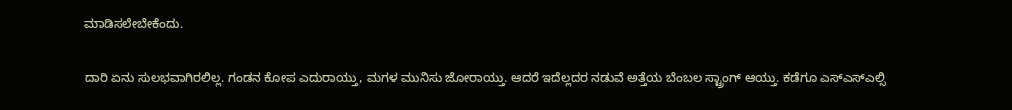ಮಾಡಿಸಲೇಬೇಕೆಂದು.

ದಾರಿ ಏನು ಸುಲಭವಾಗಿರಲಿಲ್ಲ. ಗಂಡನ ಕೋಪ ಎದುರಾಯ್ತು, ಮಗಳ ಮುನಿಸು ಜೋರಾಯ್ತು. ಆದರೆ ಇದೆಲ್ಲದರ ನಡುವೆ ಅತ್ತೆಯ ಬೆಂಬಲ ಸ್ಟ್ರಾಂಗ್ ಆಯ್ತು. ಕಡೆಗೂ ಎಸ್ಎಸ್ಎಲ್ಸಿ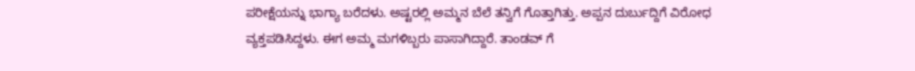ಪರೀಕ್ಷೆಯನ್ನು ಭಾಗ್ಯಾ ಬರೆದಳು. ಅಷ್ಟರಲ್ಲಿ ಅಮ್ಮನ ಬೆಲೆ ತನ್ವಿಗೆ ಗೊತ್ತಾಗಿತ್ತು. ಅಪ್ಪನ ದುರ್ಬುದ್ದಿಗೆ ವಿರೋಧ ವ್ಯಕ್ತಪಡಿಸಿದ್ದಳು. ಈಗ ಅಮ್ಮ ಮಗಳಿಬ್ಬರು ಪಾಸಾಗಿದ್ದಾರೆ. ತಾಂಡವ್ ಗೆ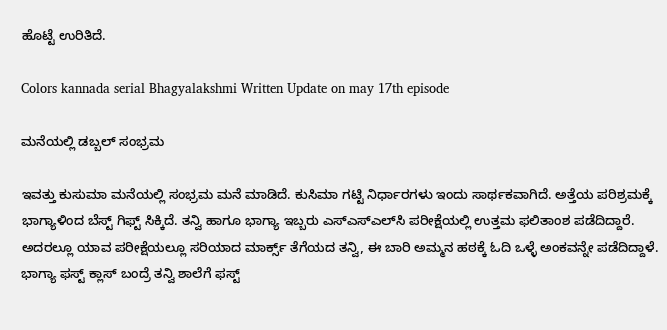ಹೊಟ್ಟೆ ಉರಿತಿದೆ.

Colors kannada serial Bhagyalakshmi Written Update on may 17th episode

ಮನೆಯಲ್ಲಿ ಡಬ್ಬಲ್ ಸಂಭ್ರಮ

ಇವತ್ತು ಕುಸುಮಾ ಮನೆಯಲ್ಲಿ ಸಂಭ್ರಮ ಮನೆ ಮಾಡಿದೆ. ಕುಸಿಮಾ ಗಟ್ಟಿ ನಿರ್ಧಾರಗಳು ಇಂದು ಸಾರ್ಥಕವಾಗಿದೆ. ಅತ್ತೆಯ ಪರಿಶ್ರಮಕ್ಕೆ ಭಾಗ್ಯಾಳಿಂದ ಬೆಸ್ಟ್ ಗಿಫ್ಟ್ ಸಿಕ್ಕಿದೆ. ತನ್ವಿ ಹಾಗೂ ಭಾಗ್ಯಾ ಇಬ್ಬರು ಎಸ್ಎಸ್ಎಲ್‌ಸಿ ಪರೀಕ್ಷೆಯಲ್ಲಿ ಉತ್ತಮ ಫಲಿತಾಂಶ ಪಡೆದಿದ್ದಾರೆ. ಅದರಲ್ಲೂ ಯಾವ ಪರೀಕ್ಷೆಯಲ್ಲೂ ಸರಿಯಾದ ಮಾರ್ಕ್ಸ್ ತೆಗೆಯದ ತನ್ವಿ, ಈ ಬಾರಿ ಅಮ್ಮನ ಹಠಕ್ಕೆ ಓದಿ ಒಳ್ಳೆ ಅಂಕವನ್ನೇ ಪಡೆದಿದ್ದಾಳೆ‌. ಭಾಗ್ಯಾ ಫಸ್ಟ್ ಕ್ಲಾಸ್ ಬಂದ್ರೆ ತನ್ವಿ ಶಾಲೆಗೆ ಫಸ್ಟ್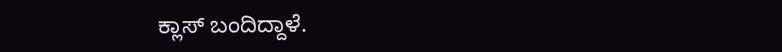ಕ್ಲಾಸ್ ಬಂದಿದ್ದಾಳೆ.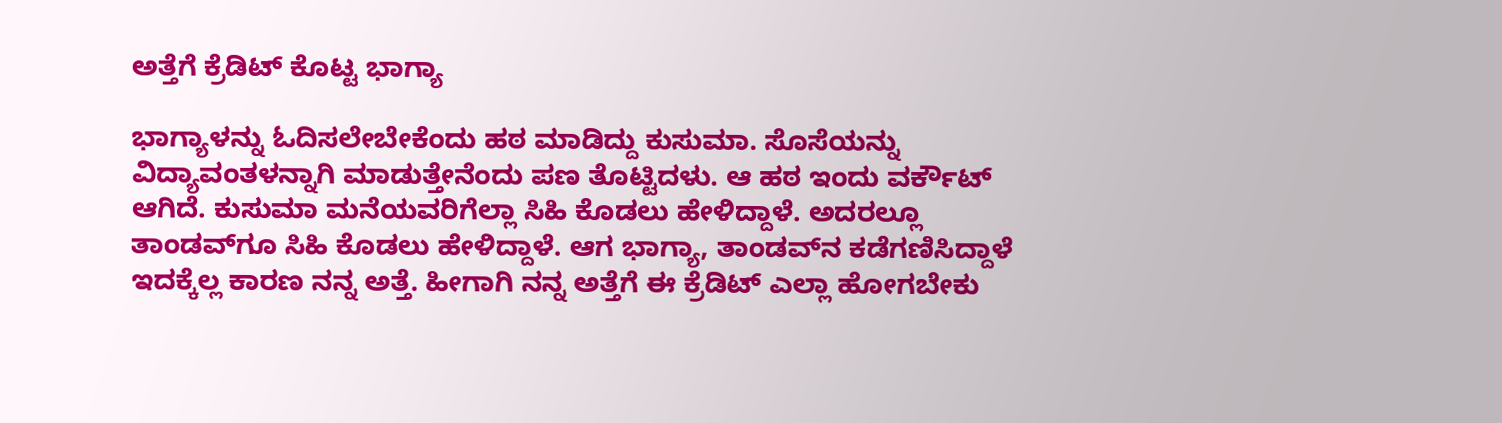ಅತ್ತೆಗೆ ಕ್ರೆಡಿಟ್ ಕೊಟ್ಟ ಭಾಗ್ಯಾ

ಭಾಗ್ಯಾಳನ್ನು ಓದಿಸಲೇಬೇಕೆಂದು ಹಠ ಮಾಡಿದ್ದು ಕುಸುಮಾ. ಸೊಸೆಯನ್ನು ವಿದ್ಯಾವಂತಳನ್ನಾಗಿ ಮಾಡುತ್ತೇನೆಂದು ಪಣ ತೊಟ್ಟಿದಳು. ಆ ಹಠ ಇಂದು ವರ್ಕೌಟ್ ಆಗಿದೆ. ಕುಸುಮಾ ಮನೆಯವರಿಗೆಲ್ಲಾ ಸಿಹಿ ಕೊಡಲು ಹೇಳಿದ್ದಾಳೆ. ಅದರಲ್ಲೂ ತಾಂಡವ್‌ಗೂ ಸಿಹಿ ಕೊಡಲು ಹೇಳಿದ್ದಾಳೆ. ಆಗ ಭಾಗ್ಯಾ, ತಾಂಡವ್‌ನ ಕಡೆಗಣಿಸಿದ್ದಾಳೆ‌ ಇದಕ್ಕೆಲ್ಲ ಕಾರಣ ನನ್ನ ಅತ್ತೆ. ಹೀಗಾಗಿ ನನ್ನ ಅತ್ತೆಗೆ ಈ ಕ್ರೆಡಿಟ್ ಎಲ್ಲಾ ಹೋಗಬೇಕು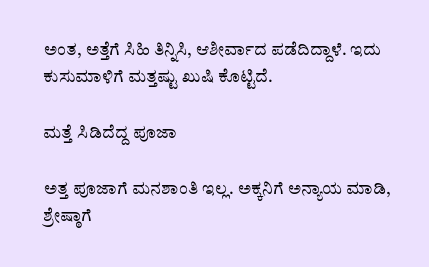ಅಂತ, ಅತ್ತೆಗೆ ಸಿಹಿ ತಿನ್ನಿಸಿ, ಆಶೀರ್ವಾದ ಪಡೆದಿದ್ದಾಳೆ. ಇದು ಕುಸುಮಾಳಿಗೆ ಮತ್ತಷ್ಟು ಖುಷಿ ಕೊಟ್ಟಿದೆ.

ಮತ್ತೆ ಸಿಡಿದೆದ್ದ ಪೂಜಾ

ಅತ್ತ ಪೂಜಾಗೆ ಮನಶಾಂತಿ ಇಲ್ಲ. ಅಕ್ಕನಿಗೆ ಅನ್ಯಾಯ ಮಾಡಿ, ಶ್ರೇಷ್ಠಾಗೆ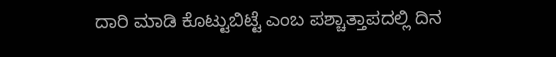ದಾರಿ ಮಾಡಿ ಕೊಟ್ಟುಬಿಟ್ಟೆ ಎಂಬ ಪಶ್ಚಾತ್ತಾಪದಲ್ಲಿ ದಿನ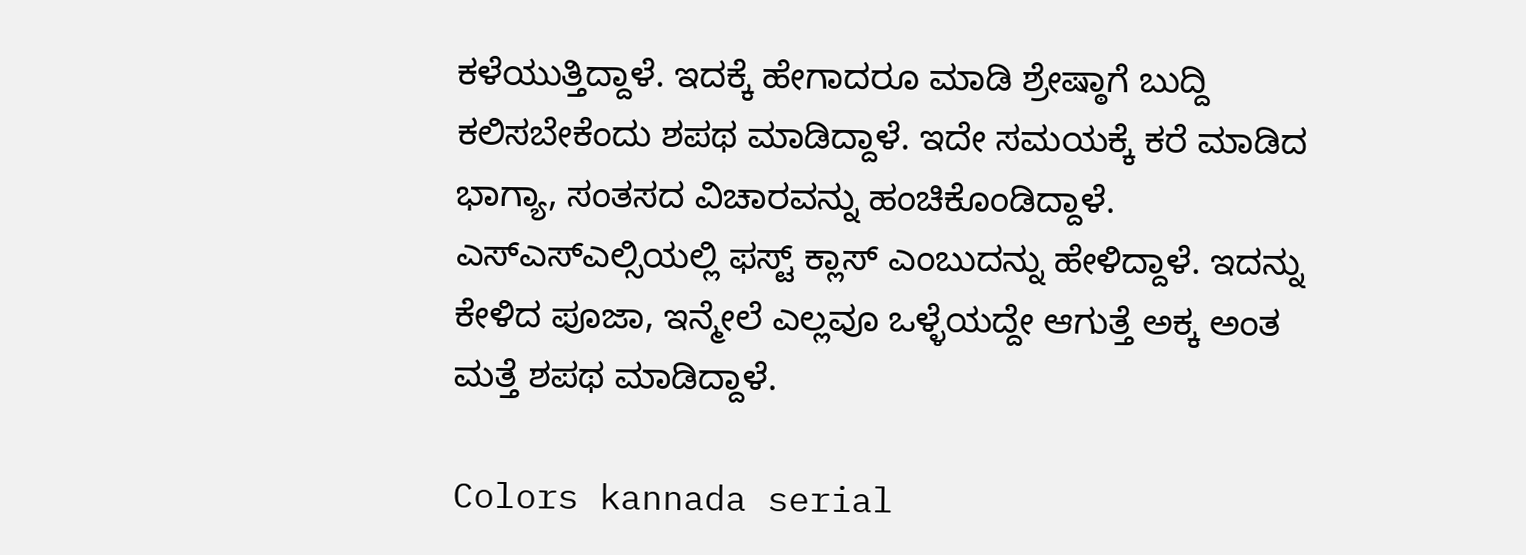ಕಳೆಯುತ್ತಿದ್ದಾಳೆ. ಇದಕ್ಕೆ ಹೇಗಾದರೂ ಮಾಡಿ ಶ್ರೇಷ್ಠಾಗೆ ಬುದ್ದಿ ಕಲಿಸಬೇಕೆಂದು ಶಪಥ ಮಾಡಿದ್ದಾಳೆ. ಇದೇ ಸಮಯಕ್ಕೆ ಕರೆ ಮಾಡಿದ ಭಾಗ್ಯಾ, ಸಂತಸದ ವಿಚಾರವನ್ನು ಹಂಚಿಕೊಂಡಿದ್ದಾಳೆ. ಎಸ್ಎಸ್ಎಲ್ಸಿಯಲ್ಲಿ ಫಸ್ಟ್ ಕ್ಲಾಸ್ ಎಂಬುದನ್ನು ಹೇಳಿದ್ದಾಳೆ. ಇದನ್ನು ಕೇಳಿದ ಪೂಜಾ, ಇನ್ಮೇಲೆ ಎಲ್ಲವೂ ಒಳ್ಳೆಯದ್ದೇ ಆಗುತ್ತೆ ಅಕ್ಕ ಅಂತ ಮತ್ತೆ ಶಪಥ ಮಾಡಿದ್ದಾಳೆ.

Colors kannada serial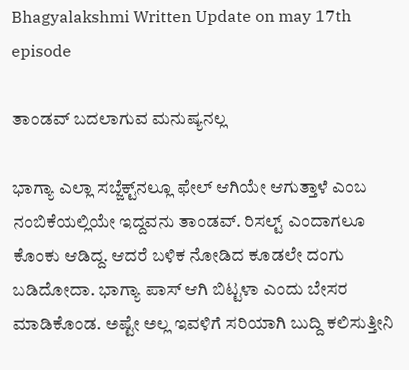Bhagyalakshmi Written Update on may 17th episode

ತಾಂಡವ್ ಬದಲಾಗುವ ಮನುಷ್ಯನಲ್ಲ

ಭಾಗ್ಯಾ ಎಲ್ಲಾ ಸಬ್ಜೆಕ್ಟ್‌ನಲ್ಲೂ ಫೇಲ್ ಆಗಿಯೇ ಆಗುತ್ತಾಳೆ ಎಂಬ ನಂಬಿಕೆಯಲ್ಲಿಯೇ ಇದ್ದವನು ತಾಂಡವ್. ರಿಸಲ್ಟ್ ಎಂದಾಗಲೂ ಕೊಂಕು ಆಡಿದ್ದ. ಆದರೆ ಬಳಿಕ ನೋಡಿದ ಕೂಡಲೇ ದಂಗು ಬಡಿದೋದಾ. ಭಾಗ್ಯಾ ಪಾಸ್ ಆಗಿ ಬಿಟ್ಟಳಾ ಎಂದು ಬೇಸರ ಮಾಡಿಕೊಂಡ. ಅಷ್ಟೇ ಅಲ್ಲ ಇವಳಿಗೆ ಸರಿಯಾಗಿ ಬುದ್ದಿ ಕಲಿಸುತ್ತೀನಿ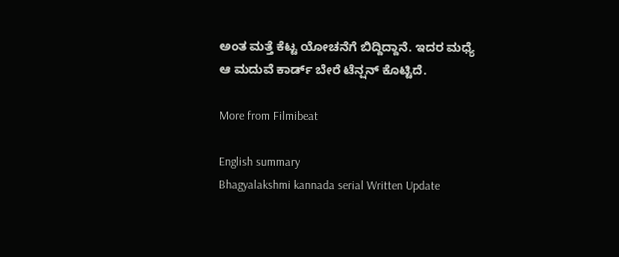ಅಂತ ಮತ್ತೆ ಕೆಟ್ಟ ಯೋಚನೆಗೆ ಬಿದ್ದಿದ್ದಾನೆ. ಇದರ ಮಧ್ಯೆ ಆ ಮದುವೆ ಕಾರ್ಡ್ ಬೇರೆ ಟೆನ್ಷನ್ ಕೊಟ್ಟಿದೆ.

More from Filmibeat

English summary
Bhagyalakshmi kannada serial Written Update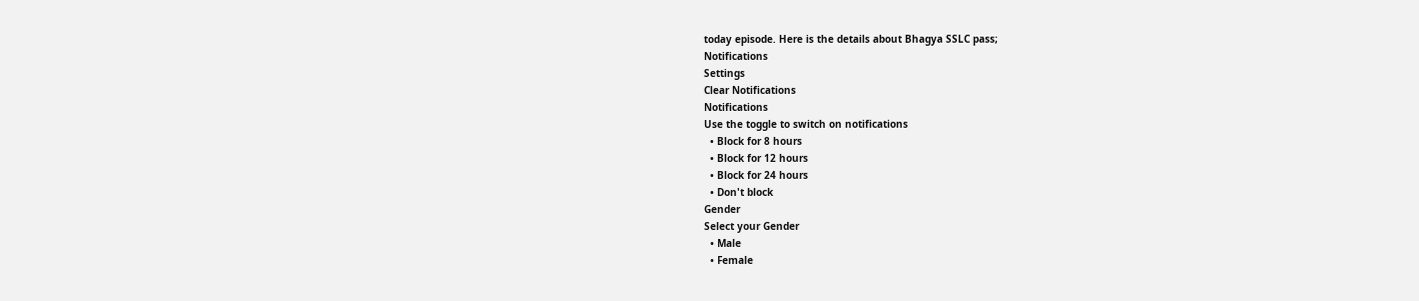today episode. Here is the details about Bhagya SSLC pass;
Notifications
Settings
Clear Notifications
Notifications
Use the toggle to switch on notifications
  • Block for 8 hours
  • Block for 12 hours
  • Block for 24 hours
  • Don't block
Gender
Select your Gender
  • Male
  • Female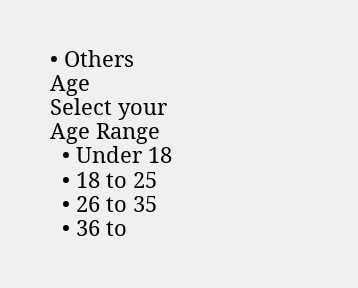• Others
Age
Select your Age Range
  • Under 18
  • 18 to 25
  • 26 to 35
  • 36 to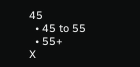45
  • 45 to 55
  • 55+
X